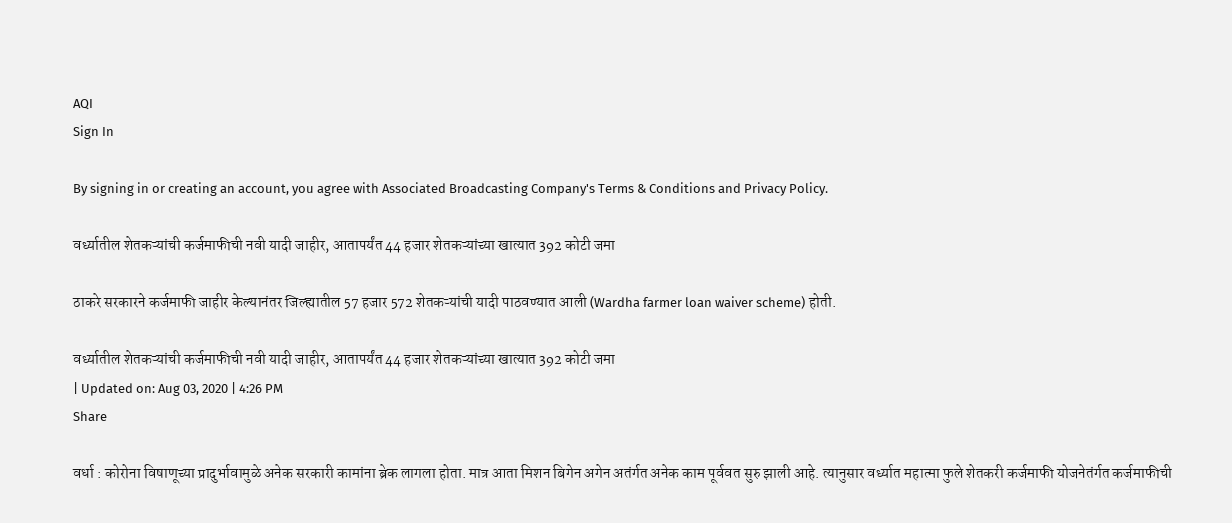AQI
Sign In

By signing in or creating an account, you agree with Associated Broadcasting Company's Terms & Conditions and Privacy Policy.

वर्ध्यातील शेतकऱ्यांची कर्जमाफीची नवी यादी जाहीर, आतापर्यंत 44 हजार शेतकऱ्यांच्या खात्यात 392 कोटी जमा

ठाकरे सरकारने कर्जमाफी जाहीर केल्यानंतर जिल्ह्यातील 57 हजार 572 शेतकऱ्यांची यादी पाठवण्यात आली (Wardha farmer loan waiver scheme) होती.

वर्ध्यातील शेतकऱ्यांची कर्जमाफीची नवी यादी जाहीर, आतापर्यंत 44 हजार शेतकऱ्यांच्या खात्यात 392 कोटी जमा
| Updated on: Aug 03, 2020 | 4:26 PM
Share

वर्धा : कोरोना विषाणूच्या प्रादुर्भावामुळे अनेक सरकारी कामांना ब्रेक लागला होता. मात्र आता मिशन बिगेन अगेन अतंर्गत अनेक काम पूर्ववत सुरु झाली आहे. त्यानुसार वर्ध्यात महात्मा फुले शेतकरी कर्जमाफी योजनेतंर्गत कर्जमाफीची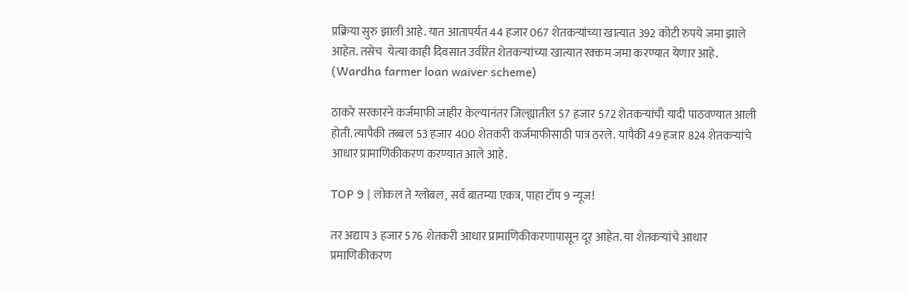प्रक्रिया सुरु झाली आहे. यात आतापर्यंत 44 हजार 067 शेतकऱ्यांच्या खात्यात 392 कोटी रुपये जमा झाले आहेत. तसेच  येत्या काही दिवसात उर्वरित शेतकऱ्यांच्या खात्यात रक्कम जमा करण्यात येणार आहे. (Wardha farmer loan waiver scheme)

ठाकरे सरकारने कर्जमाफी जाहीर केल्यानंतर जिल्ह्यातील 57 हजार 572 शेतकऱ्यांची यादी पाठवण्यात आली होती. त्यापैकी तब्बल 53 हजार 400 शेतकरी कर्जमाफीसाठी पात्र ठरले. यापैकी 49 हजार 824 शेतकऱ्यांचे आधार प्रामाणिकीकरण करण्यात आले आहे.

TOP 9 | लोकल ते ग्लोबल, सर्व बातम्या एकत्र, पाहा टॉप 9 न्यूज!

तर अद्याप 3 हजार 576 शेतकरी आधार प्रामाणिकीकरणापासून दूर आहेत. या शेतकऱ्यांचे आधार प्रमाणिकीकरण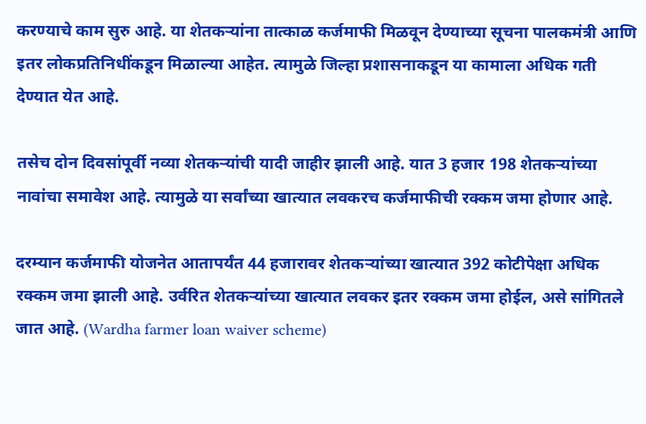करण्याचे काम सुरु आहे. या शेतकऱ्यांना तात्काळ कर्जमाफी मिळवून देण्याच्या सूचना पालकमंत्री आणि इतर लोकप्रतिनिधींकडून मिळाल्या आहेत. त्यामुळे जिल्हा प्रशासनाकडून या कामाला अधिक गती देण्यात येत आहे.

तसेच दोन दिवसांपूर्वी नव्या शेतकऱ्यांची यादी जाहीर झाली आहे. यात 3 हजार 198 शेतकऱ्यांच्या नावांचा समावेश आहे. त्यामुळे या सर्वांच्या खात्यात लवकरच कर्जमाफीची रक्कम जमा होणार आहे.

दरम्यान कर्जमाफी योजनेत आतापर्यंत 44 हजारावर शेतकऱ्यांच्या खात्यात 392 कोटीपेक्षा अधिक रक्कम जमा झाली आहे. उर्वरित शेतकऱ्यांच्या खात्यात लवकर इतर रक्कम जमा होईल, असे सांगितले जात आहे. (Wardha farmer loan waiver scheme)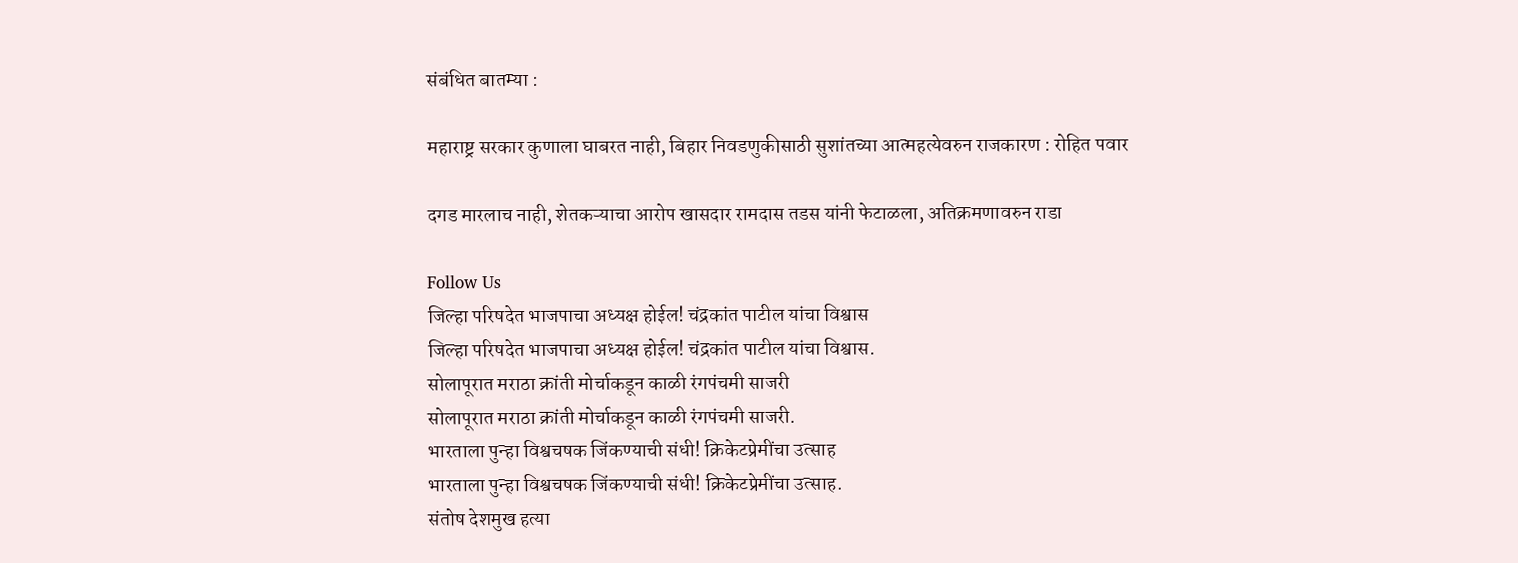संबंधित बातम्या :

महाराष्ट्र सरकार कुणाला घाबरत नाही, बिहार निवडणुकीसाठी सुशांतच्या आत्महत्येवरुन राजकारण : रोहित पवार

दगड मारलाच नाही, शेतकऱ्याचा आरोप खासदार रामदास तडस यांनी फेटाळला, अतिक्रमणावरुन राडा

Follow Us
जिल्हा परिषदेत भाजपाचा अध्यक्ष होईल! चंद्रकांत पाटील यांचा विश्वास
जिल्हा परिषदेत भाजपाचा अध्यक्ष होईल! चंद्रकांत पाटील यांचा विश्वास.
सोलापूरात मराठा क्रांती मोर्चाकडून काळी रंगपंचमी साजरी
सोलापूरात मराठा क्रांती मोर्चाकडून काळी रंगपंचमी साजरी.
भारताला पुन्हा विश्वचषक जिंकण्याची संधी! क्रिकेटप्रेमींचा उत्साह
भारताला पुन्हा विश्वचषक जिंकण्याची संधी! क्रिकेटप्रेमींचा उत्साह.
संतोष देशमुख हत्या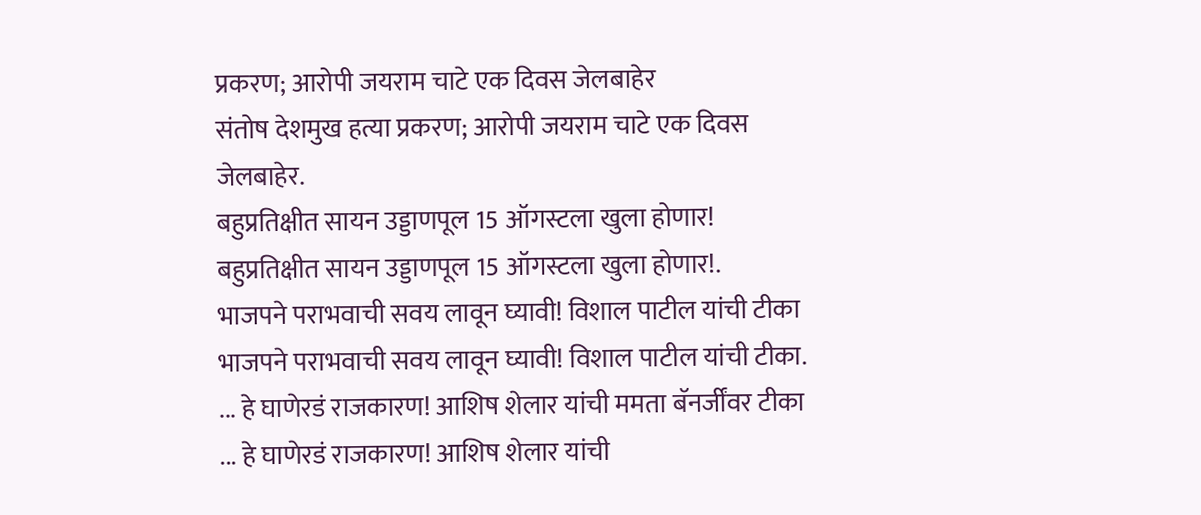प्रकरण; आरोपी जयराम चाटे एक दिवस जेलबाहेर
संतोष देशमुख हत्या प्रकरण; आरोपी जयराम चाटे एक दिवस जेलबाहेर.
बहुप्रतिक्षीत सायन उड्डाणपूल 15 ऑगस्टला खुला होणार!
बहुप्रतिक्षीत सायन उड्डाणपूल 15 ऑगस्टला खुला होणार!.
भाजपने पराभवाची सवय लावून घ्यावी! विशाल पाटील यांची टीका
भाजपने पराभवाची सवय लावून घ्यावी! विशाल पाटील यांची टीका.
... हे घाणेरडं राजकारण! आशिष शेलार यांची ममता बॅनर्जींवर टीका
... हे घाणेरडं राजकारण! आशिष शेलार यांची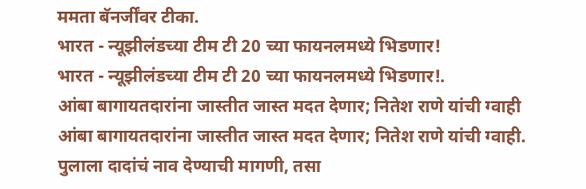ममता बॅनर्जींवर टीका.
भारत - न्यूझीलंडच्या टीम टी 20 च्या फायनलमध्ये भिडणार!
भारत - न्यूझीलंडच्या टीम टी 20 च्या फायनलमध्ये भिडणार!.
आंबा बागायतदारांना जास्तीत जास्त मदत देणार; नितेश राणे यांची ग्वाही
आंबा बागायतदारांना जास्तीत जास्त मदत देणार; नितेश राणे यांची ग्वाही.
पुलाला दादांचं नाव देण्याची मागणी, तसा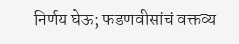निर्णय घेऊ; फडणवीसांचं वक्तव्य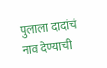पुलाला दादांचं नाव देण्याची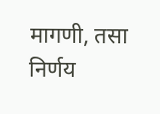मागणी, तसा निर्णय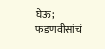घेऊ; फडणवीसांचं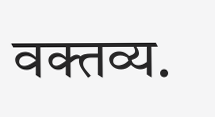वक्तव्य.